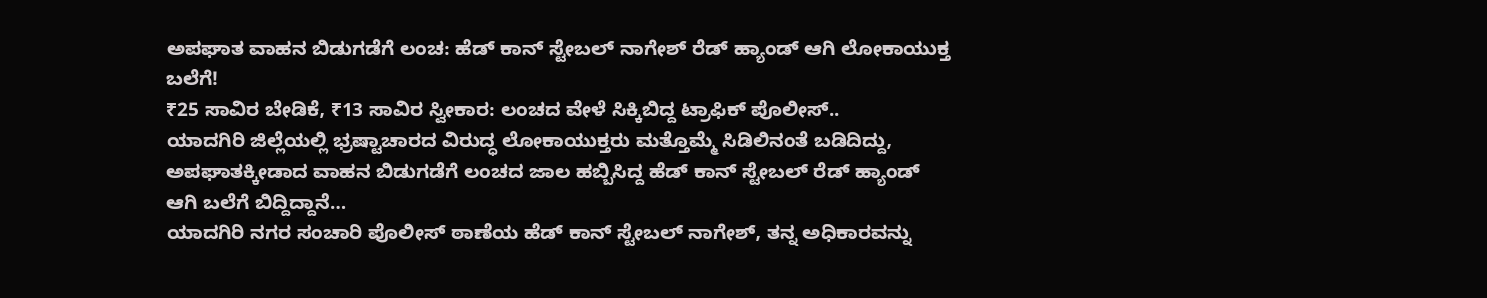ಅಪಘಾತ ವಾಹನ ಬಿಡುಗಡೆಗೆ ಲಂಚ: ಹೆಡ್ ಕಾನ್ ಸ್ಟೇಬಲ್ ನಾಗೇಶ್ ರೆಡ್ ಹ್ಯಾಂಡ್ ಆಗಿ ಲೋಕಾಯುಕ್ತ ಬಲೆಗೆ!
₹25 ಸಾವಿರ ಬೇಡಿಕೆ, ₹13 ಸಾವಿರ ಸ್ವೀಕಾರ: ಲಂಚದ ವೇಳೆ ಸಿಕ್ಕಿಬಿದ್ದ ಟ್ರಾಫಿಕ್ ಪೊಲೀಸ್..
ಯಾದಗಿರಿ ಜಿಲ್ಲೆಯಲ್ಲಿ ಭ್ರಷ್ಟಾಚಾರದ ವಿರುದ್ಧ ಲೋಕಾಯುಕ್ತರು ಮತ್ತೊಮ್ಮೆ ಸಿಡಿಲಿನಂತೆ ಬಡಿದಿದ್ದು, ಅಪಘಾತಕ್ಕೀಡಾದ ವಾಹನ ಬಿಡುಗಡೆಗೆ ಲಂಚದ ಜಾಲ ಹಬ್ಬಿಸಿದ್ದ ಹೆಡ್ ಕಾನ್ ಸ್ಟೇಬಲ್ ರೆಡ್ ಹ್ಯಾಂಡ್ ಆಗಿ ಬಲೆಗೆ ಬಿದ್ದಿದ್ದಾನೆ…
ಯಾದಗಿರಿ ನಗರ ಸಂಚಾರಿ ಪೊಲೀಸ್ ಠಾಣೆಯ ಹೆಡ್ ಕಾನ್ ಸ್ಟೇಬಲ್ ನಾಗೇಶ್, ತನ್ನ ಅಧಿಕಾರವನ್ನು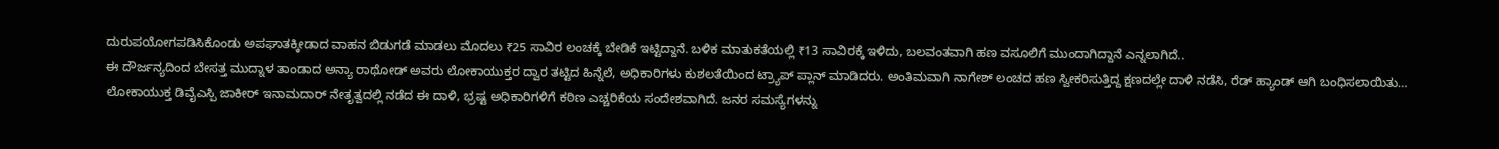ದುರುಪಯೋಗಪಡಿಸಿಕೊಂಡು ಅಪಘಾತಕ್ಕೀಡಾದ ವಾಹನ ಬಿಡುಗಡೆ ಮಾಡಲು ಮೊದಲು ₹25 ಸಾವಿರ ಲಂಚಕ್ಕೆ ಬೇಡಿಕೆ ಇಟ್ಟಿದ್ದಾನೆ. ಬಳಿಕ ಮಾತುಕತೆಯಲ್ಲಿ ₹13 ಸಾವಿರಕ್ಕೆ ಇಳಿದು, ಬಲವಂತವಾಗಿ ಹಣ ವಸೂಲಿಗೆ ಮುಂದಾಗಿದ್ದಾನೆ ಎನ್ನಲಾಗಿದೆ..
ಈ ದೌರ್ಜನ್ಯದಿಂದ ಬೇಸತ್ತ ಮುದ್ನಾಳ ತಾಂಡಾದ ಅನ್ಯಾ ರಾಥೋಡ್ ಅವರು ಲೋಕಾಯುಕ್ತರ ದ್ವಾರ ತಟ್ಟಿದ ಹಿನ್ನೆಲೆ, ಅಧಿಕಾರಿಗಳು ಕುಶಲತೆಯಿಂದ ಟ್ರ್ಯಾಪ್ ಪ್ಲಾನ್ ಮಾಡಿದರು. ಅಂತಿಮವಾಗಿ ನಾಗೇಶ್ ಲಂಚದ ಹಣ ಸ್ವೀಕರಿಸುತ್ತಿದ್ದ ಕ್ಷಣದಲ್ಲೇ ದಾಳಿ ನಡೆಸಿ, ರೆಡ್ ಹ್ಯಾಂಡ್ ಆಗಿ ಬಂಧಿಸಲಾಯಿತು…
ಲೋಕಾಯುಕ್ತ ಡಿವೈಎಸ್ಪಿ ಜಾಕೀರ್ ಇನಾಮದಾರ್ ನೇತೃತ್ವದಲ್ಲಿ ನಡೆದ ಈ ದಾಳಿ, ಭ್ರಷ್ಟ ಅಧಿಕಾರಿಗಳಿಗೆ ಕಠಿಣ ಎಚ್ಚರಿಕೆಯ ಸಂದೇಶವಾಗಿದೆ. ಜನರ ಸಮಸ್ಯೆಗಳನ್ನು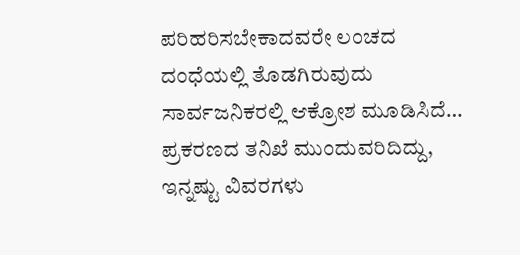ಪರಿಹರಿಸಬೇಕಾದವರೇ ಲಂಚದ ದಂಧೆಯಲ್ಲಿ ತೊಡಗಿರುವುದು ಸಾರ್ವಜನಿಕರಲ್ಲಿ ಆಕ್ರೋಶ ಮೂಡಿಸಿದೆ…
ಪ್ರಕರಣದ ತನಿಖೆ ಮುಂದುವರಿದಿದ್ದು, ಇನ್ನಷ್ಟು ವಿವರಗಳು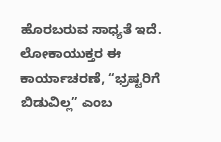ಹೊರಬರುವ ಸಾಧ್ಯತೆ ಇದೆ. ಲೋಕಾಯುಕ್ತರ ಈ ಕಾರ್ಯಾಚರಣೆ, “ಭ್ರಷ್ಟರಿಗೆ ಬಿಡುವಿಲ್ಲ” ಎಂಬ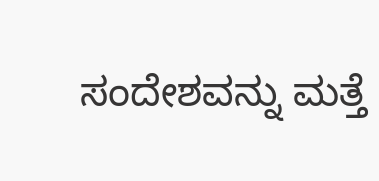ಸಂದೇಶವನ್ನು ಮತ್ತೆ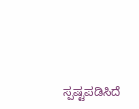ಸ್ಪಷ್ಟಪಡಿಸಿದೆ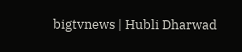bigtvnews | Hubli Dharwad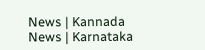News | Kannada News | Karnataka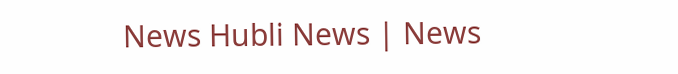News Hubli News | News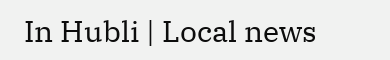In Hubli | Local news